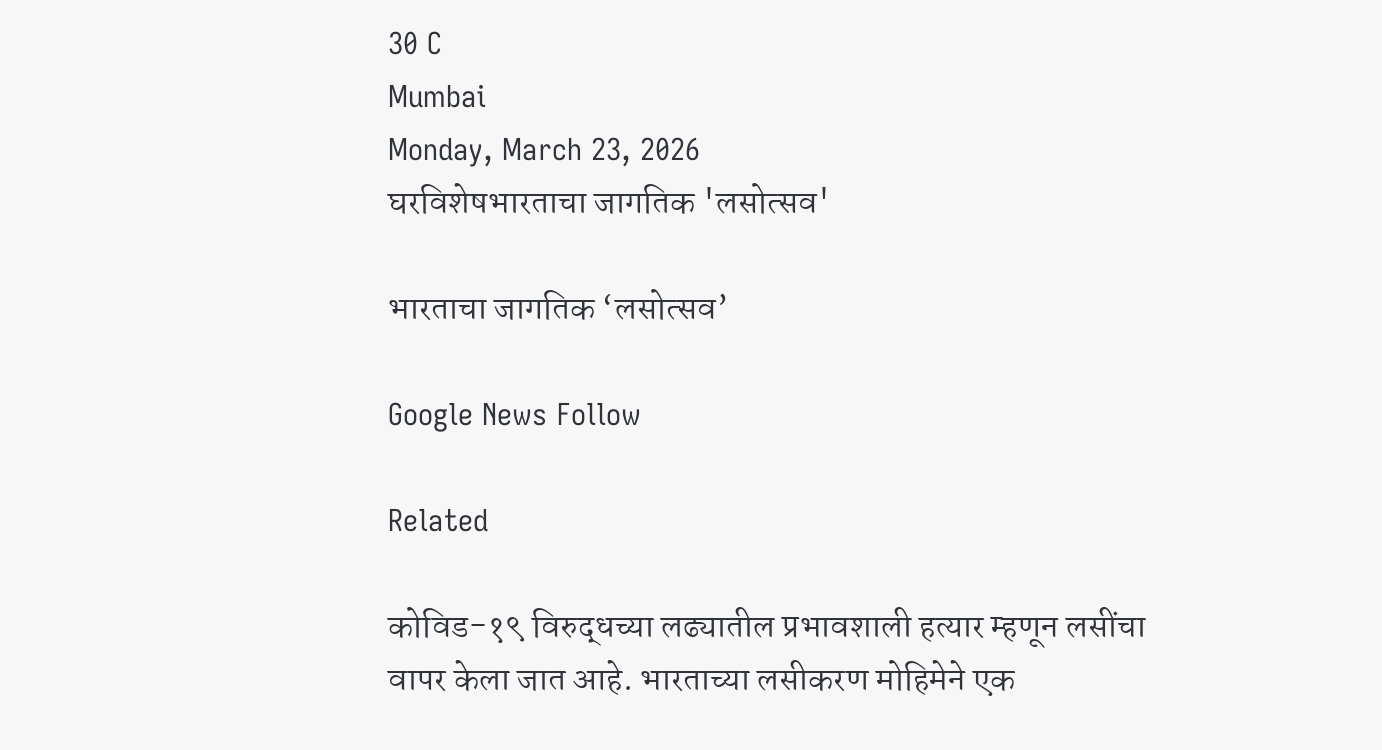30 C
Mumbai
Monday, March 23, 2026
घरविशेषभारताचा जागतिक 'लसोत्सव'

भारताचा जागतिक ‘लसोत्सव’

Google News Follow

Related

कोविड-१९ विरुद्धच्या लढ्यातील प्रभावशाली हत्यार म्हणून लसींचा वापर केला जात आहे. भारताच्या लसीकरण मोहिमेने एक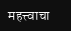महत्त्वाचा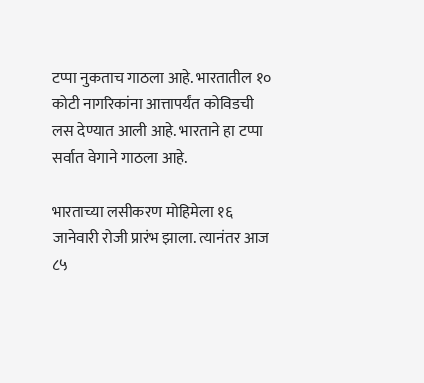टप्पा नुकताच गाठला आहे. भारतातील १० कोटी नागरिकांना आत्तापर्यंत कोविडची लस देण्यात आली आहे. भारताने हा टप्पा सर्वात वेगाने गाठला आहे.

भारताच्या लसीकरण मोहिमेला १६ जानेवारी रोजी प्रारंभ झाला. त्यानंतर आज ८५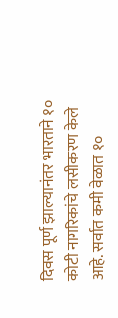दिवस पूर्ण झाल्यानंतर भारताने १० कोटी नागरिकांचे लसीकरण केले आहे. सर्वात कमी वेळात १०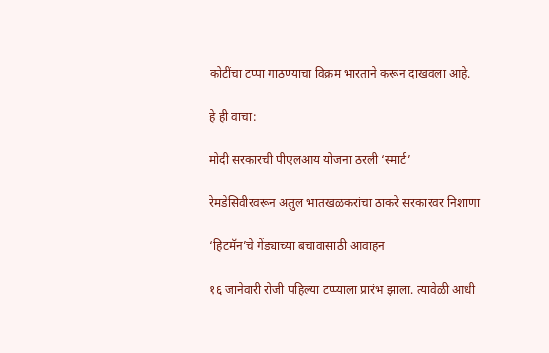कोटींचा टप्पा गाठण्याचा विक्रम भारताने करून दाखवला आहे.

हे ही वाचा:

मोदी सरकारची पीएलआय योजना ठरली ‘स्मार्ट’

रेमडेसिवीरवरून अतुल भातखळकरांचा ठाकरे सरकारवर निशाणा

‘हिटमॅन’चे गेंड्याच्या बचावासाठी आवाहन

१६ जानेवारी रोजी पहिल्या टप्प्याला प्रारंभ झाला. त्यावेळी आधी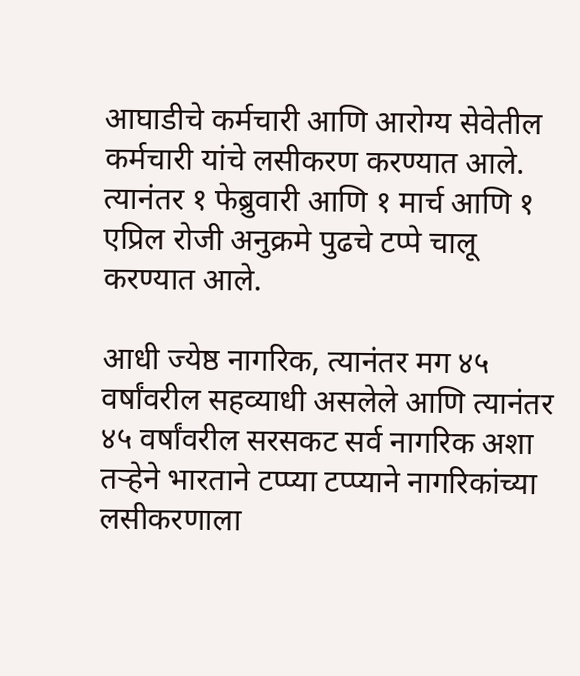आघाडीचे कर्मचारी आणि आरोग्य सेवेतील कर्मचारी यांचे लसीकरण करण्यात आले. त्यानंतर १ फेब्रुवारी आणि १ मार्च आणि १ एप्रिल रोजी अनुक्रमे पुढचे टप्पे चालू करण्यात आले.

आधी ज्येष्ठ नागरिक, त्यानंतर मग ४५ वर्षांवरील सहव्याधी असलेले आणि त्यानंतर ४५ वर्षांवरील सरसकट सर्व नागरिक अशा तऱ्हेने भारताने टप्प्या टप्प्याने नागरिकांच्या लसीकरणाला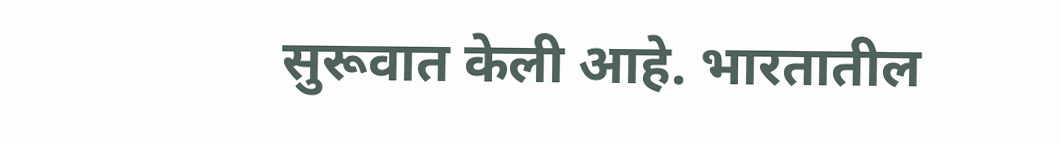सुरूवात केली आहे. भारतातील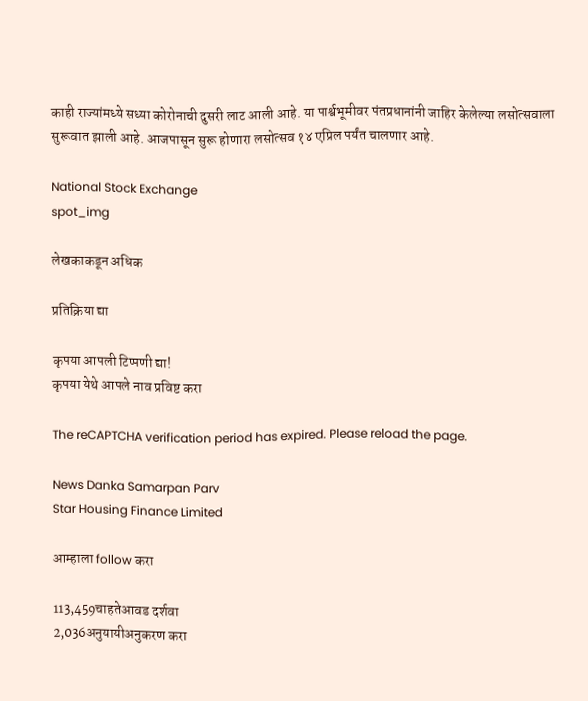काही राज्यांमध्ये सध्या कोरोनाची दुसरी लाट आली आहे. या पार्श्वभूमीवर पंतप्रधानांनी जाहिर केलेल्या लसोत्सवाला सुरूवात झाली आहे. आजपासून सुरू होणारा लसोत्सव १४ एप्रिल पर्यंत चालणार आहे.

National Stock Exchange
spot_img

लेखकाकडून अधिक

प्रतिक्रिया द्या

कृपया आपली टिप्पणी द्या!
कृपया येथे आपले नाव प्रविष्ट करा

The reCAPTCHA verification period has expired. Please reload the page.

News Danka Samarpan Parv
Star Housing Finance Limited

आम्हाला follow करा

113,459चाहतेआवड दर्शवा
2,036अनुयायीअनुकरण करा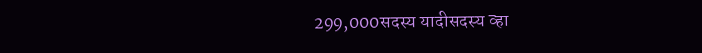299,000सदस्य यादीसदस्य व्हा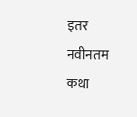इतर नवीनतम कथा